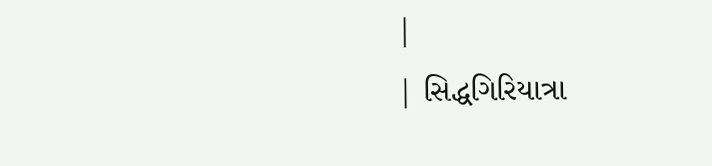|
| સિદ્ધગિરિયાત્રા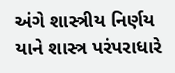અંગે શાસ્ત્રીય નિર્ણય યાને શાસ્ત્ર પરંપરાધારે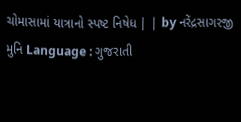ચોમાસામાં યાત્રાનો સ્પષ્ટ નિષેધ | | by નરેંદ્રસાગરજી મુનિ Language : ગુજરાતી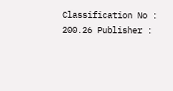Classification No : 200.26 Publisher :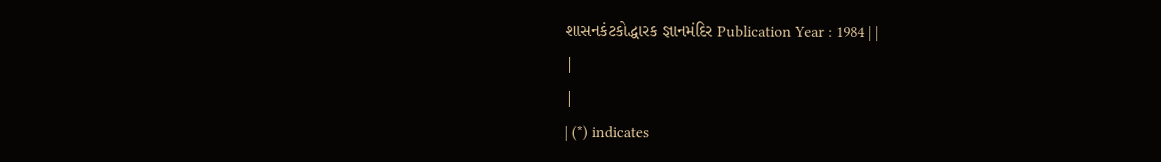શાસનકંટકોદ્ધારક જ્ઞાનમંદિર Publication Year : 1984 | |
|
|
| (*) indicates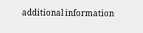additional information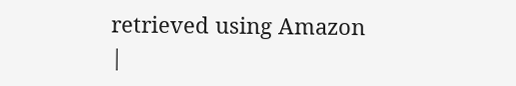retrieved using Amazon |